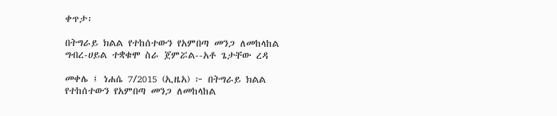ቀጥታ፡

በትግራይ ክልል የተከሰተውን የአምበጣ መንጋ ለመከላከል ግብረ-ሀይል ተቋቁሞ ስራ ጀምሯል--አቶ ጌታቸው ረዳ

መቀሌ ፤ ነሐሴ 7/2015 (ኢዜአ) ፦ በትግራይ ክልል የተከሰተውን የአምበጣ መንጋ ለመከላከል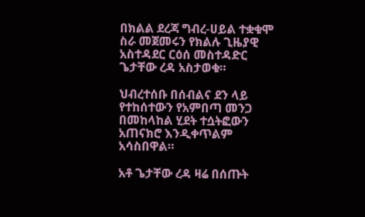በክልል ደረጃ ግብረ-ሀይል ተቋቁሞ ስራ መጀመሩን የክልሉ ጊዜያዊ አስተዳደር ርዕሰ መስተዳድር ጌታቸው ረዳ አስታወቁ።

ህብረተሰቡ በሰብልና ደን ላይ የተከሰተውን የአምበጣ መንጋ በመከላከል ሂደት ተሷትፎውን አጠናክሮ እንዲቀጥልም አሳስበዋል።

አቶ ጌታቸው ረዳ ዛሬ በሰጡት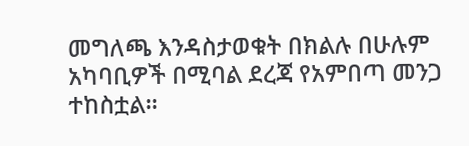መግለጫ እንዳስታወቁት በክልሉ በሁሉም አካባቢዎች በሚባል ደረጃ የአምበጣ መንጋ ተከስቷል።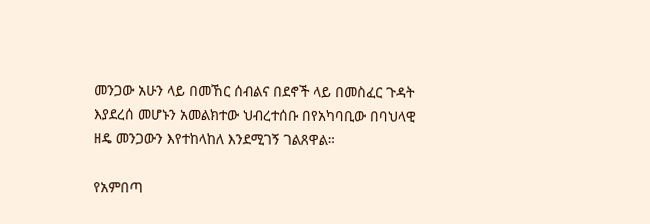መንጋው አሁን ላይ በመኸር ሰብልና በደኖች ላይ በመስፈር ጉዳት እያደረሰ መሆኑን አመልክተው ህብረተሰቡ በየአካባቢው በባህላዊ ዘዴ መንጋውን እየተከላከለ እንደሚገኝ ገልጸዋል።

የአምበጣ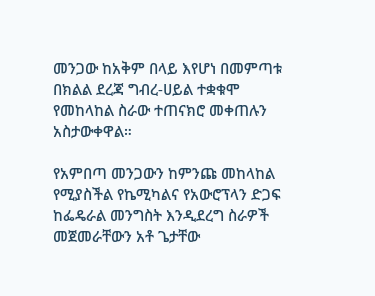መንጋው ከአቅም በላይ እየሆነ በመምጣቱ በክልል ደረጃ ግብረ-ሀይል ተቋቁሞ የመከላከል ስራው ተጠናክሮ መቀጠሉን አስታውቀዋል።

የአምበጣ መንጋውን ከምንጩ መከላከል የሚያስችል የኬሚካልና የአውሮፕላን ድጋፍ ከፌዴራል መንግስት እንዲደረግ ስራዎች መጀመራቸውን አቶ ጌታቸው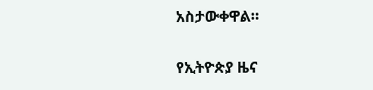አስታውቀዋል።

የኢትዮጵያ ዜና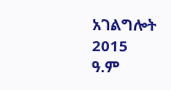አገልግሎት
2015
ዓ.ም